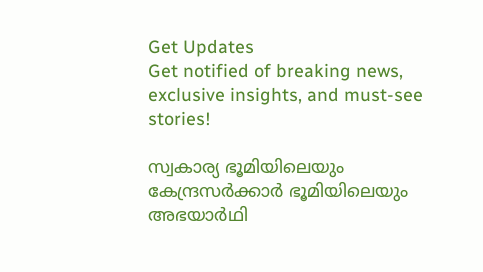Get Updates
Get notified of breaking news, exclusive insights, and must-see stories!

സ്വകാര്യ ഭൂമിയിലെയും കേന്ദ്രസര്‍ക്കാര്‍ ഭൂമിയിലെയും അഭയാര്‍ഥി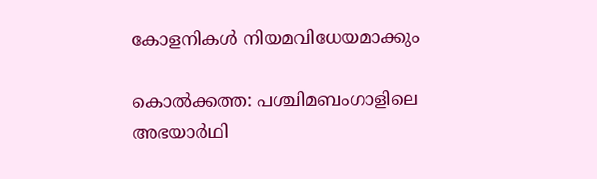കോളനികള്‍ നിയമവിധേയമാക്കും

കൊല്‍ക്കത്ത: പശ്ചിമബംഗാളിലെ അഭയാര്‍ഥി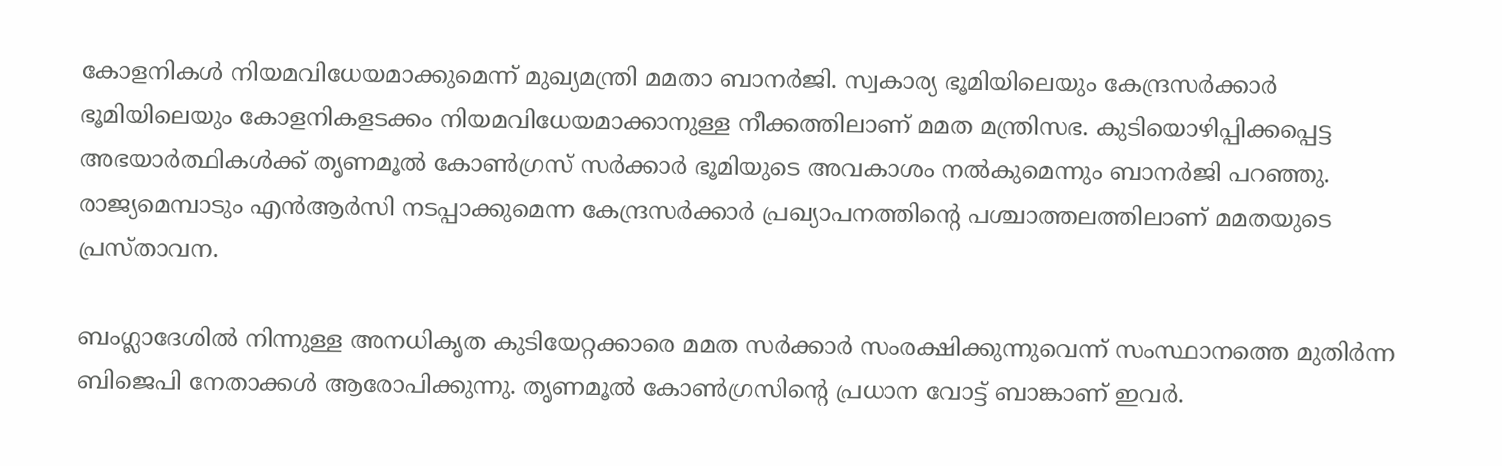കോളനികള്‍ നിയമവിധേയമാക്കുമെന്ന് മുഖ്യമന്ത്രി മമതാ ബാനര്‍ജി. സ്വകാര്യ ഭൂമിയിലെയും കേന്ദ്രസര്‍ക്കാര്‍ ഭൂമിയിലെയും കോളനികളടക്കം നിയമവിധേയമാക്കാനുള്ള നീക്കത്തിലാണ് മമത മന്ത്രിസഭ. കുടിയൊഴിപ്പിക്കപ്പെട്ട അഭയാര്‍ത്ഥികള്‍ക്ക് തൃണമൂല്‍ കോണ്‍ഗ്രസ് സര്‍ക്കാര്‍ ഭൂമിയുടെ അവകാശം നല്‍കുമെന്നും ബാനര്‍ജി പറഞ്ഞു. രാജ്യമെമ്പാടും എന്‍ആര്‍സി നടപ്പാക്കുമെന്ന കേന്ദ്രസര്‍ക്കാര്‍ പ്രഖ്യാപനത്തിന്റെ പശ്ചാത്തലത്തിലാണ് മമതയുടെ പ്രസ്താവന.

ബംഗ്ലാദേശില്‍ നിന്നുള്ള അനധികൃത കുടിയേറ്റക്കാരെ മമത സര്‍ക്കാര്‍ സംരക്ഷിക്കുന്നുവെന്ന് സംസ്ഥാനത്തെ മുതിര്‍ന്ന ബിജെപി നേതാക്കള്‍ ആരോപിക്കുന്നു. തൃണമൂല്‍ കോണ്‍ഗ്രസിന്റെ പ്രധാന വോട്ട് ബാങ്കാണ് ഇവര്‍.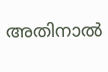അതിനാല്‍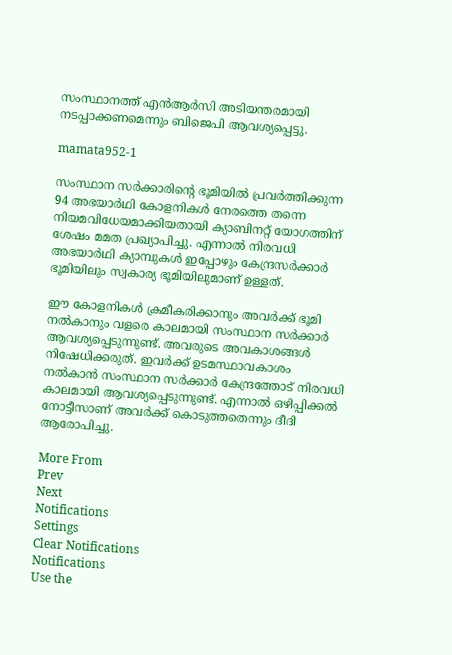സംസ്ഥാനത്ത് എന്‍ആര്‍സി അടിയന്തരമായി നടപ്പാക്കണമെന്നും ബിജെപി ആവശ്യപ്പെട്ടു.

mamata952-1

സംസ്ഥാന സര്‍ക്കാരിന്റെ ഭൂമിയില്‍ പ്രവര്‍ത്തിക്കുന്ന 94 അഭയാര്‍ഥി കോളനികള്‍ നേരത്തെ തന്നെ നിയമവിധേയമാക്കിയതായി ക്യാബിനറ്റ് യോഗത്തിന് ശേഷം മമത പ്രഖ്യാപിച്ചു. എന്നാല്‍ നിരവധി അഭയാര്‍ഥി ക്യാമ്പുകള്‍ ഇപ്പോഴും കേന്ദ്രസര്‍ക്കാര്‍ ഭൂമിയിലും സ്വകാര്യ ഭൂമിയിലുമാണ് ഉള്ളത്.

ഈ കോളനികള്‍ ക്രമീകരിക്കാനും അവര്‍ക്ക് ഭൂമി നല്‍കാനും വളരെ കാലമായി സംസ്ഥാന സര്‍ക്കാര്‍ ആവശ്യപ്പെടുന്നുണ്ട്. അവരുടെ അവകാശങ്ങള്‍ നിഷേധിക്കരുത്. ഇവര്‍ക്ക് ഉടമസ്ഥാവകാശം നല്‍കാന്‍ സംസ്ഥാന സര്‍ക്കാര്‍ കേന്ദ്രത്തോട് നിരവധി കാലമായി ആവശ്യപ്പെടുന്നുണ്ട്. എന്നാല്‍ ഒഴിപ്പിക്കല്‍ നോട്ടീസാണ് അവര്‍ക്ക് കൊടുത്തതെന്നും ദീദി ആരോപിച്ചു.

More From
Prev
Next
Notifications
Settings
Clear Notifications
Notifications
Use the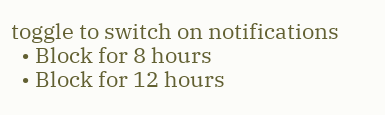toggle to switch on notifications
  • Block for 8 hours
  • Block for 12 hours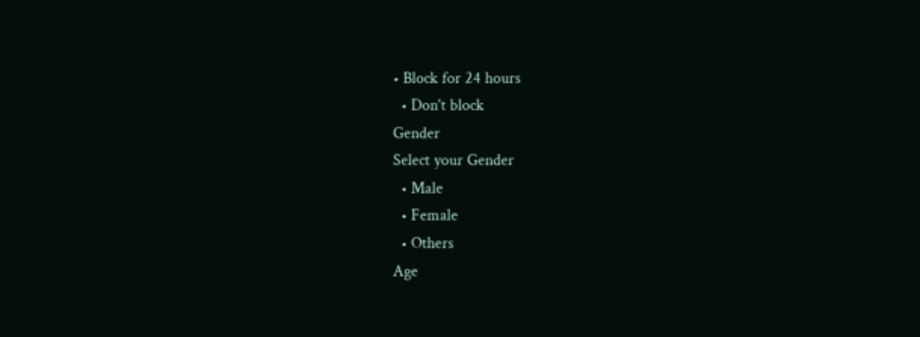• Block for 24 hours
  • Don't block
Gender
Select your Gender
  • Male
  • Female
  • Others
Age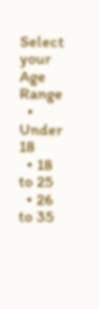Select your Age Range
  • Under 18
  • 18 to 25
  • 26 to 35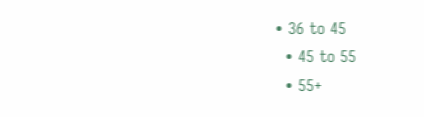• 36 to 45
  • 45 to 55
  • 55+